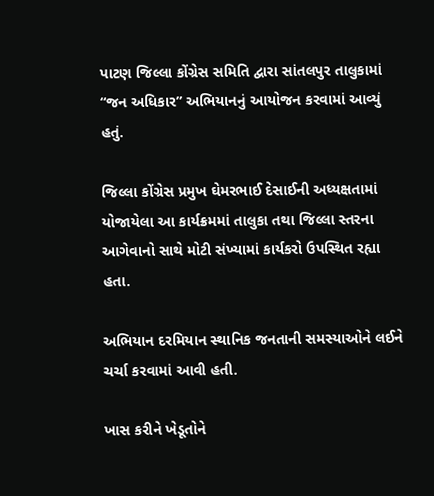પાટણ જિલ્લા કોંગ્રેસ સમિતિ દ્વારા સાંતલપુર તાલુકામાં “જન અધિકાર” અભિયાનનું આયોજન કરવામાં આવ્યું હતું.

જિલ્લા કોંગ્રેસ પ્રમુખ ઘેમરભાઈ દેસાઈની અધ્યક્ષતામાં યોજાયેલા આ કાર્યક્રમમાં તાલુકા તથા જિલ્લા સ્તરના આગેવાનો સાથે મોટી સંખ્યામાં કાર્યકરો ઉપસ્થિત રહ્યા હતા.

અભિયાન દરમિયાન સ્થાનિક જનતાની સમસ્યાઓને લઈને ચર્ચા કરવામાં આવી હતી.

ખાસ કરીને ખેડૂતોને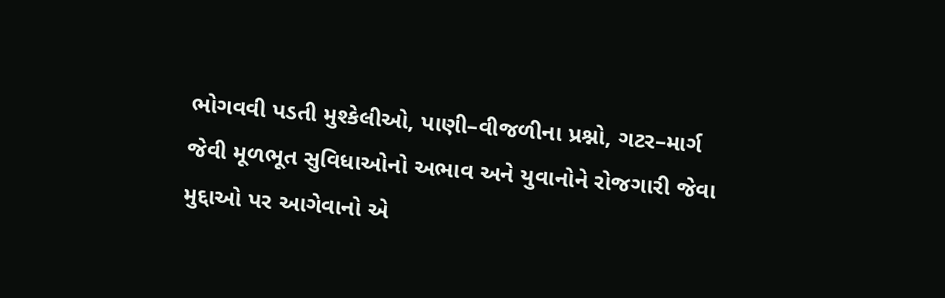ભોગવવી પડતી મુશ્કેલીઓ, પાણી–વીજળીના પ્રશ્નો, ગટર–માર્ગ જેવી મૂળભૂત સુવિધાઓનો અભાવ અને યુવાનોને રોજગારી જેવા મુદ્દાઓ પર આગેવાનો એ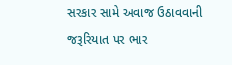સરકાર સામે અવાજ ઉઠાવવાની જરૂરિયાત પર ભાર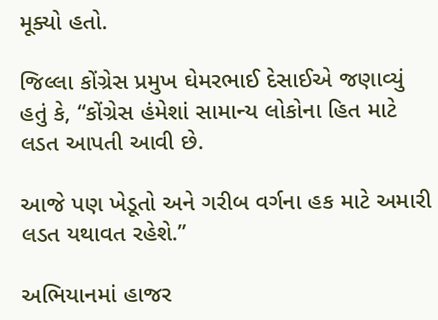મૂક્યો હતો.

જિલ્લા કોંગ્રેસ પ્રમુખ ઘેમરભાઈ દેસાઈએ જણાવ્યું હતું કે, “કોંગ્રેસ હંમેશાં સામાન્ય લોકોના હિત માટે લડત આપતી આવી છે.

આજે પણ ખેડૂતો અને ગરીબ વર્ગના હક માટે અમારી લડત યથાવત રહેશે.”

અભિયાનમાં હાજર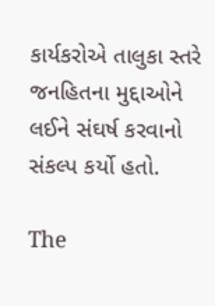કાર્યકરોએ તાલુકા સ્તરે જનહિતના મુદ્દાઓને લઈને સંઘર્ષ કરવાનો સંકલ્પ કર્યો હતો.

The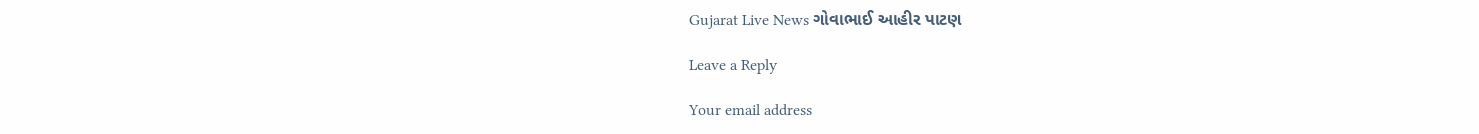Gujarat Live News ગોવાભાઈ આહીર પાટણ

Leave a Reply

Your email address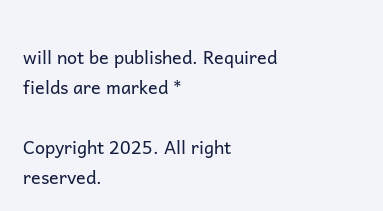will not be published. Required fields are marked *

Copyright 2025. All right reserved.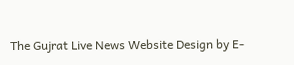The Gujrat Live News Website Design by E-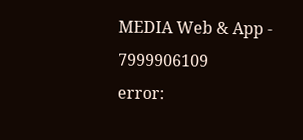MEDIA Web & App - 7999906109
error: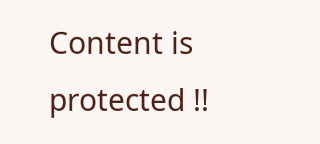Content is protected !!